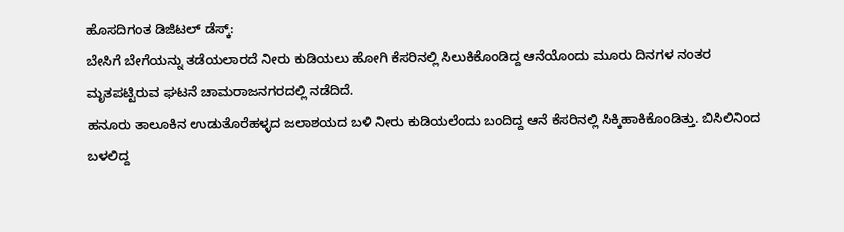ಹೊಸದಿಗಂತ ಡಿಜಿಟಲ್ ಡೆಸ್ಕ್:
ಬೇಸಿಗೆ ಬೇಗೆಯನ್ನು ತಡೆಯಲಾರದೆ ನೀರು ಕುಡಿಯಲು ಹೋಗಿ ಕೆಸರಿನಲ್ಲಿ ಸಿಲುಕಿಕೊಂಡಿದ್ದ ಆನೆಯೊಂದು ಮೂರು ದಿನಗಳ ನಂತರ ಮೃತಪಟ್ಟಿರುವ ಘಟನೆ ಚಾಮರಾಜನಗರದಲ್ಲಿ ನಡೆದಿದೆ.
ಹನೂರು ತಾಲೂಕಿನ ಉಡುತೊರೆಹಳ್ಳದ ಜಲಾಶಯದ ಬಳಿ ನೀರು ಕುಡಿಯಲೆಂದು ಬಂದಿದ್ದ ಆನೆ ಕೆಸರಿನಲ್ಲಿ ಸಿಕ್ಕಿಹಾಕಿಕೊಂಡಿತ್ತು. ಬಿಸಿಲಿನಿಂದ ಬಳಲಿದ್ದ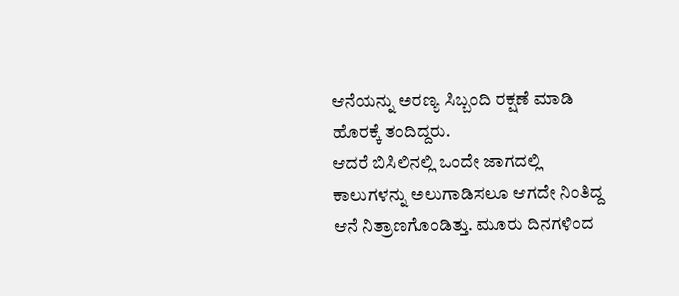ಆನೆಯನ್ನು ಅರಣ್ಯ ಸಿಬ್ಬಂದಿ ರಕ್ಷಣೆ ಮಾಡಿ ಹೊರಕ್ಕೆ ತಂದಿದ್ದರು.
ಆದರೆ ಬಿಸಿಲಿನಲ್ಲಿ ಒಂದೇ ಜಾಗದಲ್ಲಿ ಕಾಲುಗಳನ್ನು ಅಲುಗಾಡಿಸಲೂ ಆಗದೇ ನಿಂತಿದ್ದ ಆನೆ ನಿತ್ರಾಣಗೊಂಡಿತ್ತು. ಮೂರು ದಿನಗಳಿಂದ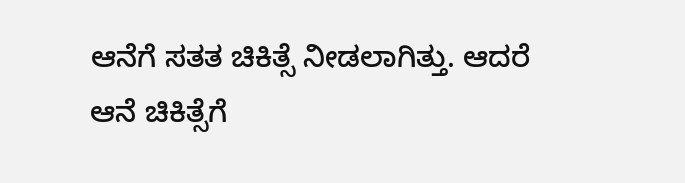ಆನೆಗೆ ಸತತ ಚಿಕಿತ್ಸೆ ನೀಡಲಾಗಿತ್ತು. ಆದರೆ ಆನೆ ಚಿಕಿತ್ಸೆಗೆ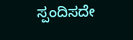ಸ್ಪಂದಿಸದೇ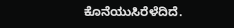ಕೊನೆಯುಸಿರೆಳೆದಿದೆ.